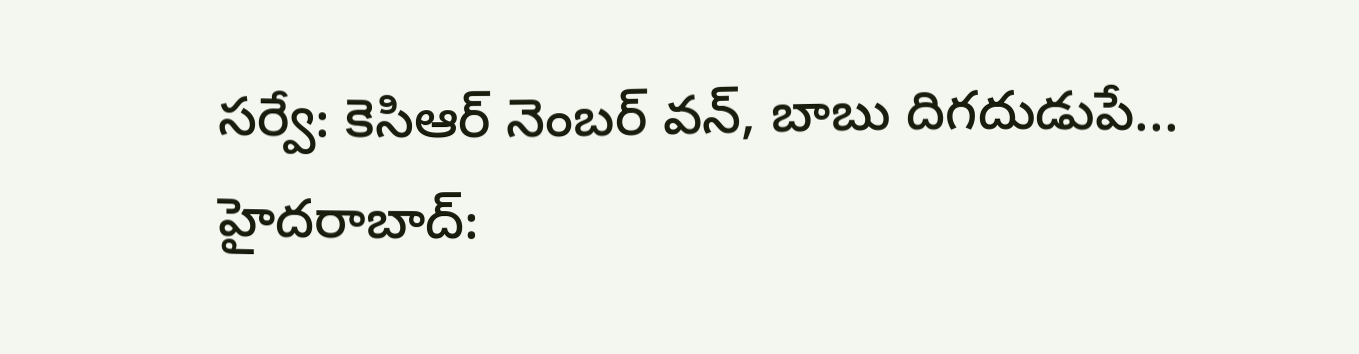సర్వే: కెసిఆర్ నెంబర్ వన్, బాబు దిగదుడుపే...
హైదరాబాద్: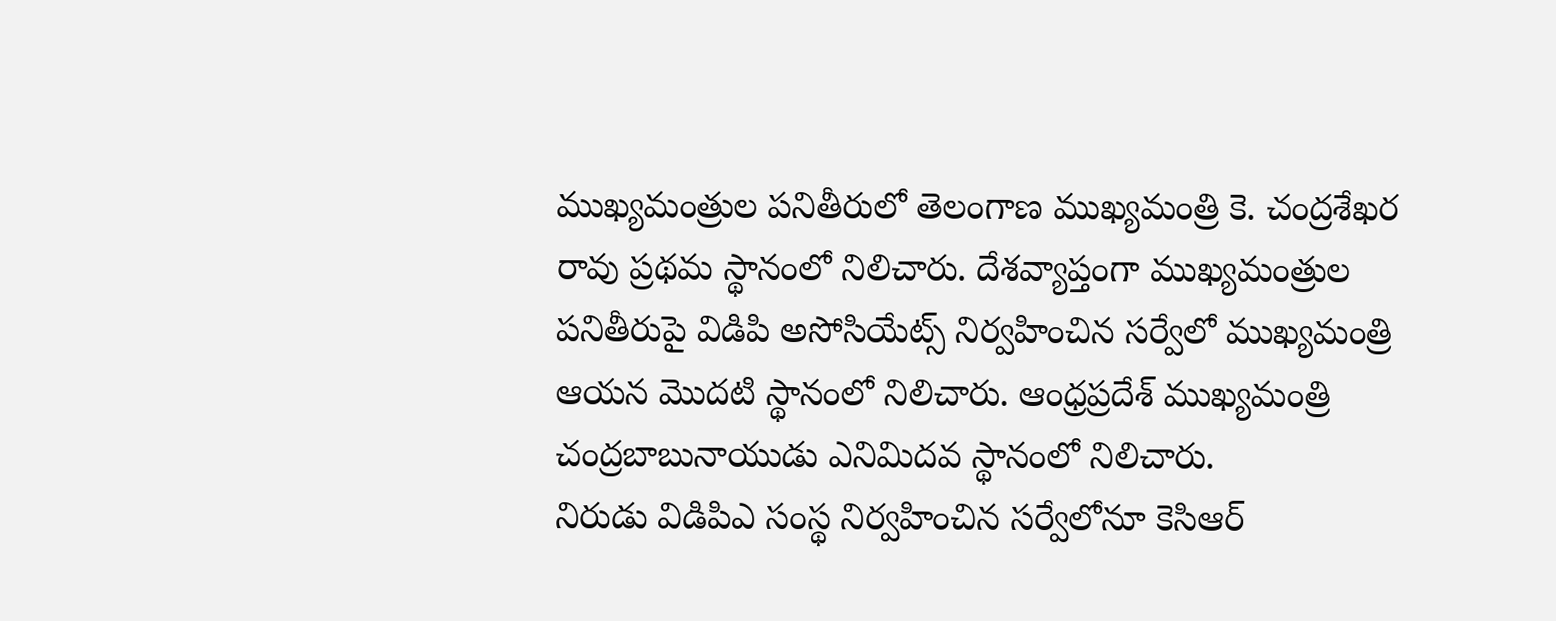ముఖ్యమంత్రుల పనితీరులో తెలంగాణ ముఖ్యమంత్రి కె. చంద్రశేఖర రావు ప్రథమ స్థానంలో నిలిచారు. దేశవ్యాప్తంగా ముఖ్యమంత్రుల పనితీరుపై విడిపి అసోసియేట్స్ నిర్వహించిన సర్వేలో ముఖ్యమంత్రి ఆయన మొదటి స్థానంలో నిలిచారు. ఆంధ్రప్రదేశ్ ముఖ్యమంత్రి చంద్రబాబునాయుడు ఎనిమిదవ స్థానంలో నిలిచారు.
నిరుడు విడిపిఎ సంస్థ నిర్వహించిన సర్వేలోనూ కెసిఆర్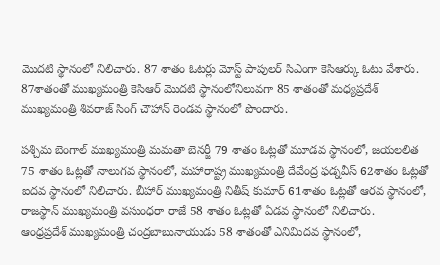మొదటి స్థానంలో నిలిచారు. 87 శాతం ఓటర్లు మోస్ట్ పాపులర్ సిఎంగా కెసిఆర్కు ఓటు వేశారు. 87శాతంతో ముఖ్యమంత్రి కెసిఆర్ మొదటి స్థానంలోనిలువగా 85 శాతంతో మధ్యప్రదేశ్ ముఖ్యమంత్రి శివరాజ్ సింగ్ చౌహాన్ రెండవ స్థానంలో పొందారు.

పశ్చిమ బెంగాల్ ముఖ్యమంత్రి మమతా బెనర్జీ 79 శాతం ఓట్లతో మూడవ స్థానంలో, జయలలిత 75 శాతం ఓట్లతో నాలుగవ స్థానంలో, మహారాష్ట్ర ముఖ్యమంత్రి దేవేంద్ర ఫడ్నవీస్ 62శాతం ఓట్లతో ఐదవ స్థానంలో నిలిచారు. బీహార్ ముఖ్యమంత్రి నితీష్ కుమార్ 61శాతం ఓట్లతో ఆరవ స్థానంలో, రాజస్థాన్ ముఖ్యమంత్రి వసుంధరా రాజే 58 శాతం ఓట్లతో ఏడవ స్థానంలో నిలిచారు.
ఆంధ్రప్రదేశ్ ముఖ్యమంత్రి చంద్రబాబునాయుడు 58 శాతంతో ఎనిమిదవ స్థానంలో,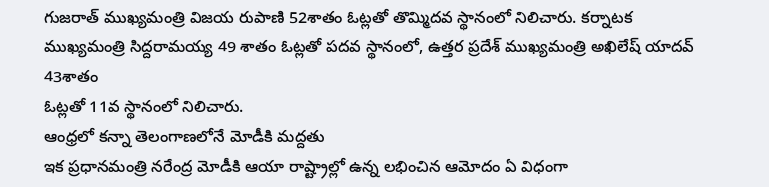గుజరాత్ ముఖ్యమంత్రి విజయ రుపాణి 52శాతం ఓట్లతో తొమ్మిదవ స్థానంలో నిలిచారు. కర్నాటక ముఖ్యమంత్రి సిద్దరామయ్య 49 శాతం ఓట్లతో పదవ స్థానంలో, ఉత్తర ప్రదేశ్ ముఖ్యమంత్రి అఖిలేష్ యాదవ్ 43శాతం
ఓట్లతో 11వ స్థానంలో నిలిచారు.
ఆంధ్రలో కన్నా తెలంగాణలోనే మోడీకి మద్దతు
ఇక ప్రధానమంత్రి నరేంద్ర మోడీకి ఆయా రాష్ట్రాల్లో ఉన్న లభించిన ఆమోదం ఏ విధంగా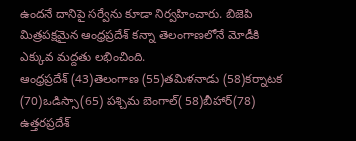ఉందనే దానిపై సర్వేను కూడా నిర్వహించారు. బిజెపి మిత్రపక్షమైన ఆంధ్రప్రదేశ్ కన్నా తెలంగాణలోనే మోడీకి ఎక్కువ మద్దతు లభించింది.
ఆంధ్రప్రదేశ్ (43)తెలంగాణ (55)తమిళనాడు (58)కర్నాటక (70)ఒడిస్సా(65) పశ్చిమ బెంగాల్( 58)బీహార్(78) ఉత్తరప్రదేశ్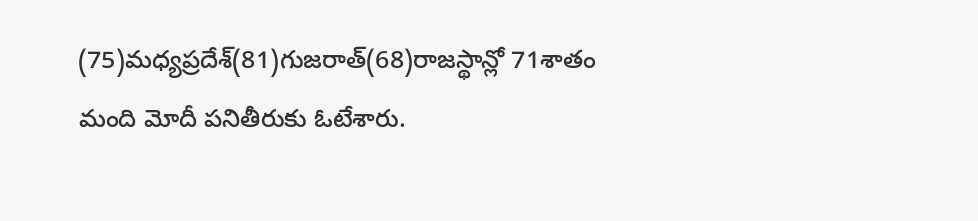(75)మధ్యప్రదేశ్(81)గుజరాత్(68)రాజస్థాన్లో 71శాతం మంది మోదీ పనితీరుకు ఓటేశారు.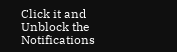Click it and Unblock the Notifications